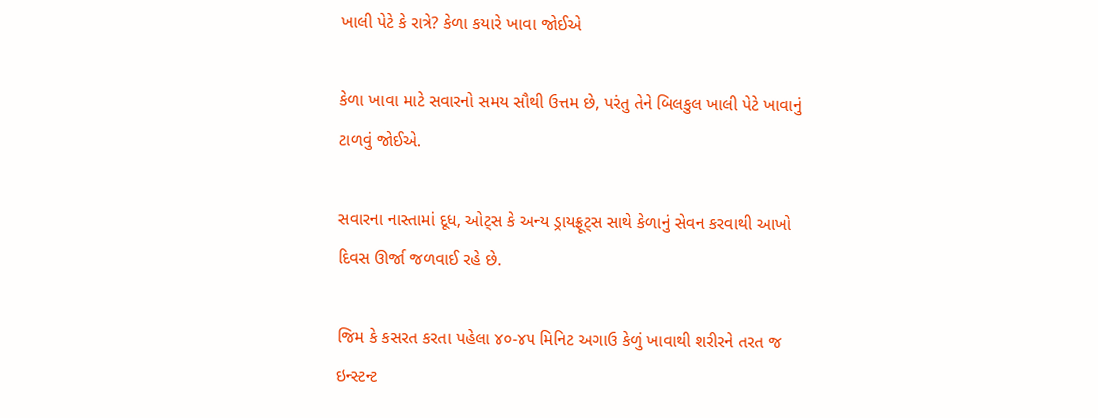ખાલી પેટે કે રાત્રે? કેળા કયારે ખાવા જોઈએ

કેળા ખાવા માટે સવારનો સમય સૌથી ઉત્તમ છે, પરંતુ તેને બિલકુલ ખાલી પેટે ખાવાનું ટાળવું જોઈએ.

સવારના નાસ્તામાં દૂધ, ઓટ્સ કે અન્ય ડ્રાયફ્રૂટ્સ સાથે કેળાનું સેવન કરવાથી આખો દિવસ ઊર્જા જળવાઈ રહે છે.

જિમ કે કસરત કરતા પહેલા ૪૦-૪૫ મિનિટ અગાઉ કેળું ખાવાથી શરીરને તરત જ ઇન્સ્ટન્ટ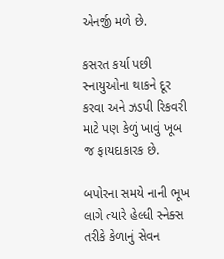એનર્જી મળે છે.

કસરત કર્યા પછી સ્નાયુઓના થાકને દૂર કરવા અને ઝડપી રિકવરી માટે પણ કેળું ખાવું ખૂબ જ ફાયદાકારક છે.

બપોરના સમયે નાની ભૂખ લાગે ત્યારે હેલ્ધી સ્નેક્સ તરીકે કેળાનું સેવન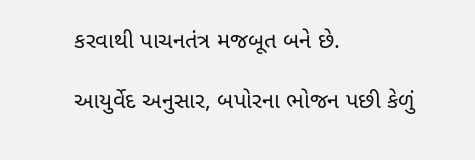કરવાથી પાચનતંત્ર મજબૂત બને છે.

આયુર્વેદ અનુસાર, બપોરના ભોજન પછી કેળું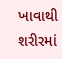ખાવાથી શરીરમાં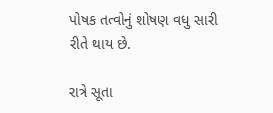પોષક તત્વોનું શોષણ વધુ સારી રીતે થાય છે.

રાત્રે સૂતા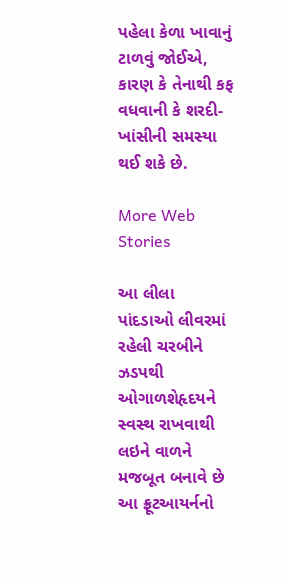પહેલા કેળા ખાવાનું ટાળવું જોઈએ, કારણ કે તેનાથી કફ વધવાની કે શરદી-ખાંસીની સમસ્યા થઈ શકે છે.

More Web Stories

આ લીલા પાંદડાઓ લીવરમાં રહેલી ચરબીને ઝડપથી ઓગાળશેહૃદયને સ્વસ્થ રાખવાથી લઇને વાળને મજબૂત બનાવે છે આ ફ્રૂટઆયર્નનો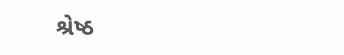શ્રેષ્ઠ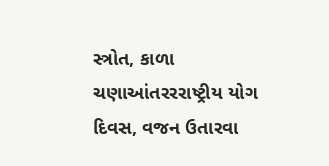સ્ત્રોત, કાળા ચણાઆંતરરરાષ્ટ્રીય યોગ દિવસ, વજન ઉતારવા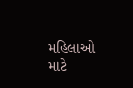મહિલાઓ માટે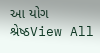આ યોગ શ્રેષ્ઠView All